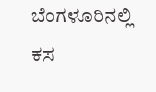ಬೆಂಗಳೂರಿನಲ್ಲಿ ಕಸ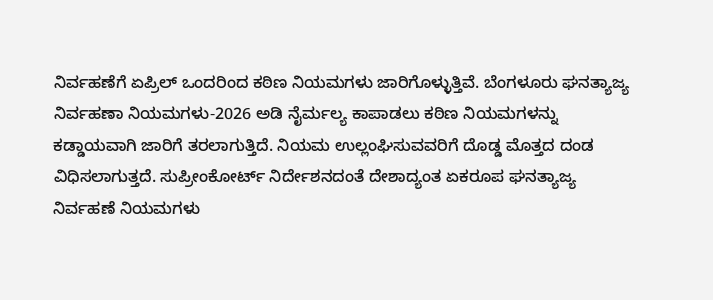ನಿರ್ವಹಣೆಗೆ ಏಪ್ರಿಲ್ ಒಂದರಿಂದ ಕಠಿಣ ನಿಯಮಗಳು ಜಾರಿಗೊಳ್ಳುತ್ತಿವೆ. ಬೆಂಗಳೂರು ಘನತ್ಯಾಜ್ಯ ನಿರ್ವಹಣಾ ನಿಯಮಗಳು-2026 ಅಡಿ ನೈರ್ಮಲ್ಯ ಕಾಪಾಡಲು ಕಠಿಣ ನಿಯಮಗಳನ್ನು ಕಡ್ಡಾಯವಾಗಿ ಜಾರಿಗೆ ತರಲಾಗುತ್ತಿದೆ. ನಿಯಮ ಉಲ್ಲಂಘಿಸುವವರಿಗೆ ದೊಡ್ಡ ಮೊತ್ತದ ದಂಡ ವಿಧಿಸಲಾಗುತ್ತದೆ. ಸುಪ್ರೀಂಕೋರ್ಟ್ ನಿರ್ದೇಶನದಂತೆ ದೇಶಾದ್ಯಂತ ಏಕರೂಪ ಘನತ್ಯಾಜ್ಯ ನಿರ್ವಹಣೆ ನಿಯಮಗಳು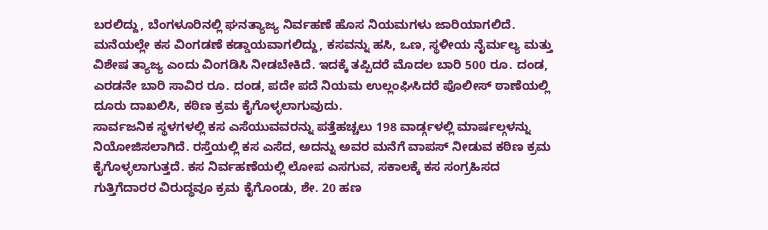ಬರಲಿದ್ದು, ಬೆಂಗಳೂರಿನಲ್ಲಿ ಘನತ್ಯಾಜ್ಯ ನಿರ್ವಹಣೆ ಹೊಸ ನಿಯಮಗಳು ಜಾರಿಯಾಗಲಿದೆ.
ಮನೆಯಲ್ಲೇ ಕಸ ವಿಂಗಡಣೆ ಕಡ್ಡಾಯವಾಗಲಿದ್ದು, ಕಸವನ್ನು ಹಸಿ, ಒಣ, ಸ್ಥಳೀಯ ನೈರ್ಮಲ್ಯ ಮತ್ತು ವಿಶೇಷ ತ್ಯಾಜ್ಯ ಎಂದು ವಿಂಗಡಿಸಿ ನೀಡಬೇಕಿದೆ. ಇದಕ್ಕೆ ತಪ್ಪಿದರೆ ಮೊದಲ ಬಾರಿ 500 ರೂ. ದಂಡ, ಎರಡನೇ ಬಾರಿ ಸಾವಿರ ರೂ. ದಂಡ, ಪದೇ ಪದೆ ನಿಯಮ ಉಲ್ಲಂಘಿಸಿದರೆ ಪೊಲೀಸ್ ಠಾಣೆಯಲ್ಲಿ ದೂರು ದಾಖಲಿಸಿ, ಕಠಿಣ ಕ್ರಮ ಕೈಗೊಳ್ಳಲಾಗುವುದು.
ಸಾರ್ವಜನಿಕ ಸ್ಥಳಗಳಲ್ಲಿ ಕಸ ಎಸೆಯುವವರನ್ನು ಪತ್ತೆಹಚ್ಚಲು 198 ವಾರ್ಡ್ಗಳಲ್ಲಿ ಮಾರ್ಷಲ್ಗಳನ್ನು ನಿಯೋಜಿಸಲಾಗಿದೆ. ರಸ್ತೆಯಲ್ಲಿ ಕಸ ಎಸೆದ, ಅದನ್ನು ಅವರ ಮನೆಗೆ ವಾಪಸ್ ನೀಡುವ ಕಠಿಣ ಕ್ರಮ ಕೈಗೊಳ್ಳಲಾಗುತ್ತದೆ. ಕಸ ನಿರ್ವಹಣೆಯಲ್ಲಿ ಲೋಪ ಎಸಗುವ, ಸಕಾಲಕ್ಕೆ ಕಸ ಸಂಗ್ರಹಿಸದ ಗುತ್ತಿಗೆದಾರರ ವಿರುದ್ಧವೂ ಕ್ರಮ ಕೈಗೊಂಡು, ಶೇ. 20 ಹಣ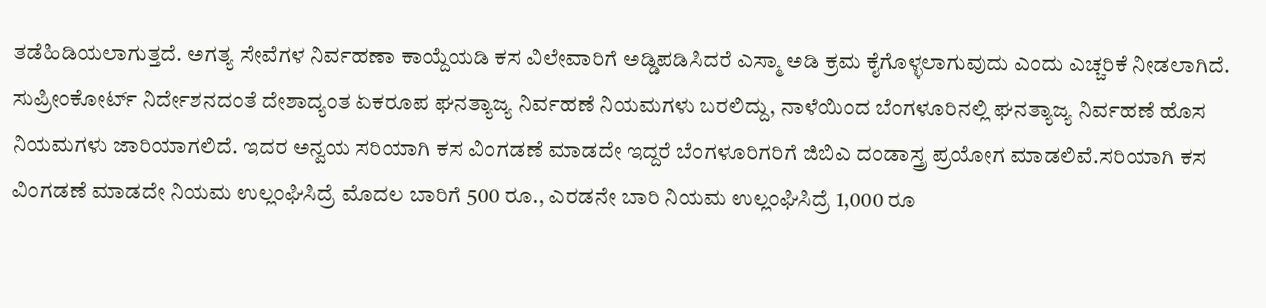ತಡೆಹಿಡಿಯಲಾಗುತ್ತದೆ. ಅಗತ್ಯ ಸೇವೆಗಳ ನಿರ್ವಹಣಾ ಕಾಯ್ದೆಯಡಿ ಕಸ ವಿಲೇವಾರಿಗೆ ಅಡ್ಡಿಪಡಿಸಿದರೆ ಎಸ್ಮಾ ಅಡಿ ಕ್ರಮ ಕೈಗೊಳ್ಳಲಾಗುವುದು ಎಂದು ಎಚ್ಚರಿಕೆ ನೀಡಲಾಗಿದೆ.
ಸುಪ್ರೀಂಕೋರ್ಟ್ ನಿರ್ದೇಶನದಂತೆ ದೇಶಾದ್ಯಂತ ಏಕರೂಪ ಘನತ್ಯಾಜ್ಯ ನಿರ್ವಹಣೆ ನಿಯಮಗಳು ಬರಲಿದ್ದು, ನಾಳೆಯಿಂದ ಬೆಂಗಳೂರಿನಲ್ಲಿ ಘನತ್ಯಾಜ್ಯ ನಿರ್ವಹಣೆ ಹೊಸ ನಿಯಮಗಳು ಜಾರಿಯಾಗಲಿದೆ. ಇದರ ಅನ್ವಯ ಸರಿಯಾಗಿ ಕಸ ವಿಂಗಡಣೆ ಮಾಡದೇ ಇದ್ದರೆ ಬೆಂಗಳೂರಿಗರಿಗೆ ಜಿಬಿಎ ದಂಡಾಸ್ತ್ರ ಪ್ರಯೋಗ ಮಾಡಲಿವೆ.ಸರಿಯಾಗಿ ಕಸ ವಿಂಗಡಣೆ ಮಾಡದೇ ನಿಯಮ ಉಲ್ಲಂಘಿಸಿದ್ರೆ ಮೊದಲ ಬಾರಿಗೆ 500 ರೂ., ಎರಡನೇ ಬಾರಿ ನಿಯಮ ಉಲ್ಲಂಘಿಸಿದ್ರೆ 1,000 ರೂ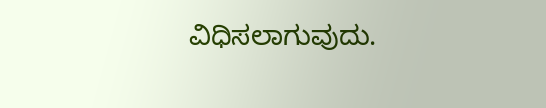ವಿಧಿಸಲಾಗುವುದು.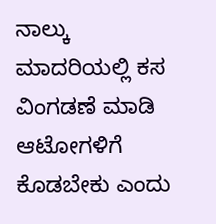ನಾಲ್ಕು ಮಾದರಿಯಲ್ಲಿ ಕಸ ವಿಂಗಡಣೆ ಮಾಡಿ ಆಟೋಗಳಿಗೆ ಕೊಡಬೇಕು ಎಂದು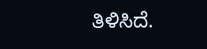ತಿಳಿಸಿದೆ.